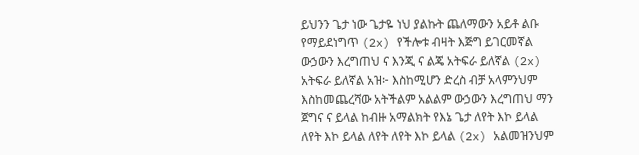ይህንን ጌታ ነው ጌታዬ ነህ ያልኩት ጨለማውን አይቶ ልቡ የማይደነግጥ (2x) የችሎቱ ብዛት እጅግ ይገርመኛል ውኃውን እረግጠህ ና እንጂ ና ልጄ አትፍራ ይለኛል (2x) አትፍራ ይለኛል አዝ፦ እስከሚሆን ድረስ ብቻ አላምንህም እስከመጨረሻው አትችልም አልልም ውኃውን እረግጠህ ማን ጀግና ና ይላል ከብዙ አማልክት የእኔ ጌታ ለየት እኮ ይላል ለየት እኮ ይላል ለየት ለየት እኮ ይላል (2x) አልመዝንህም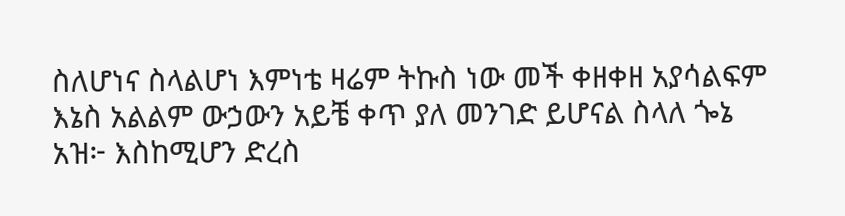ስለሆነና ስላልሆነ እምነቴ ዛሬም ትኩስ ነው መች ቀዘቀዘ አያሳልፍም እኔስ አልልም ውኃውን አይቼ ቀጥ ያለ መንገድ ይሆናል ስላለ ጐኔ አዝ፦ እስከሚሆን ድረስ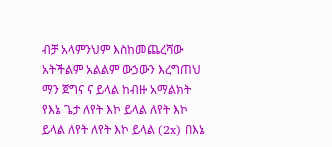ብቻ አላምንህም እስከመጨረሻው አትችልም አልልም ውኃውን እረግጠህ ማን ጀግና ና ይላል ከብዙ አማልክት የእኔ ጌታ ለየት እኮ ይላል ለየት እኮ ይላል ለየት ለየት እኮ ይላል (2x) በእኔ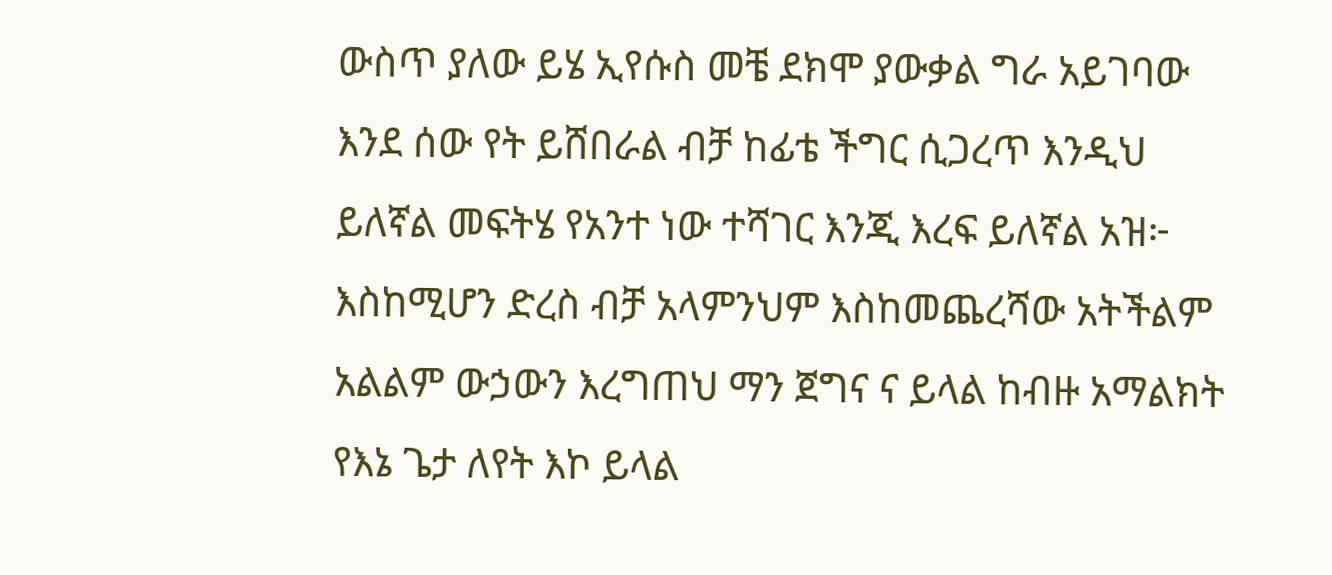ውስጥ ያለው ይሄ ኢየሱስ መቼ ደክሞ ያውቃል ግራ አይገባው እንደ ሰው የት ይሸበራል ብቻ ከፊቴ ችግር ሲጋረጥ እንዲህ ይለኛል መፍትሄ የአንተ ነው ተሻገር እንጂ እረፍ ይለኛል አዝ፦ እስከሚሆን ድረስ ብቻ አላምንህም እስከመጨረሻው አትችልም አልልም ውኃውን እረግጠህ ማን ጀግና ና ይላል ከብዙ አማልክት የእኔ ጌታ ለየት እኮ ይላል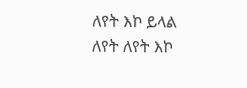ለየት እኮ ይላል ለየት ለየት እኮ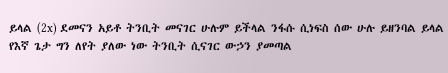ይላል (2x) ደመናን አይቶ ትንቢት መናገር ሁሉም ይችላል ንፋሱ ሲነፍስ ሰው ሁሉ ይዘንባል ይላል የእኛ ጌታ ግን ለየት ያለው ነው ትንቢት ሲናገር ውኃን ያመጣል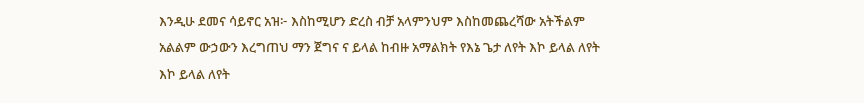እንዲሁ ደመና ሳይኖር አዝ፦ እስከሚሆን ድረስ ብቻ አላምንህም እስከመጨረሻው አትችልም አልልም ውኃውን እረግጠህ ማን ጀግና ና ይላል ከብዙ አማልክት የእኔ ጌታ ለየት እኮ ይላል ለየት እኮ ይላል ለየት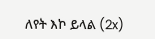ለየት እኮ ይላል (2x)